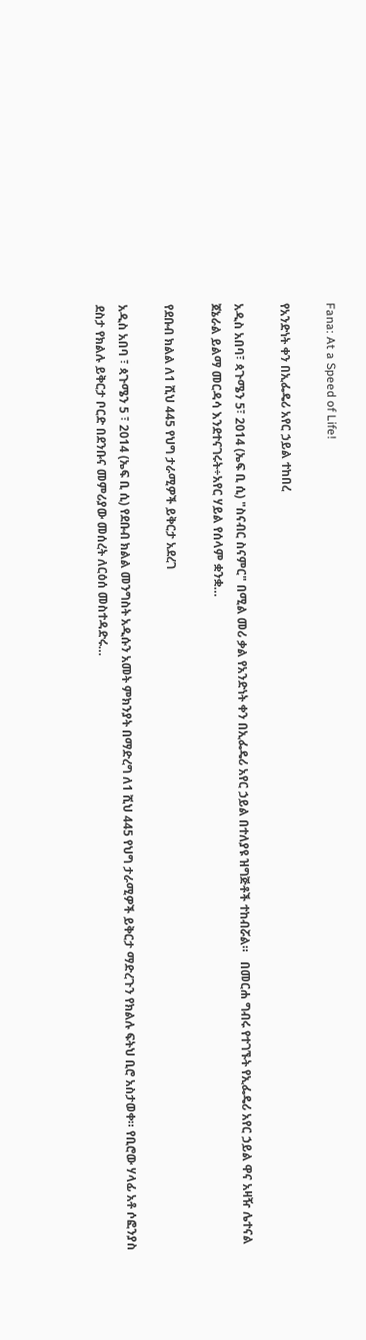Fana: At a Speed of Life!

የአንድነት ቀን በኢፌዴሪ አየር ኃይል ተከበረ

አዲስ አበባ፣ ጳጉሜን 5፣ 2014 (ኤፍ ቢ ሲ) "ስናብር ስናምር" በሚል መሪ ቃል የአንድነት ቀን በኢፌዴሪ አየር ኃይል በተለያዩ ዝግጅቶች ተከብሯል።   በመርሐ ግብሩ የተገኙት የኢፌዴሪ አየር ኃይል ዋና አዛዥ ሌተናል ጀኔራል ይልማ መርዳሳ እንደተናገሩት÷አየር ሃይል የሰላም ቋንቋ…

የደቡብ ክልል ለ1 ሺህ 445 የህግ ታራሚዎች ይቅርታ አደረገ

አዲስ አበባ ፣ ጳጉሜን 5 ፣ 2014 (ኤፍ ቢ ሲ) የደቡብ ክልል መንግስት አዲሱን አመት ምክንያት በማድረግ ለ1 ሺህ 445 የህግ ታራሚዎች ይቅርታ ማድረጉን የክልሉ ፍትህ ቢሮ አስታወቀ። የቢሮው ሃላፊ አቶ ሶፎንያስ ደስታ የክልሉ ይቅርታ ቦርድ በደንቡና መምሪያው መሰረት ለርዕሰ መስተዳድሩ…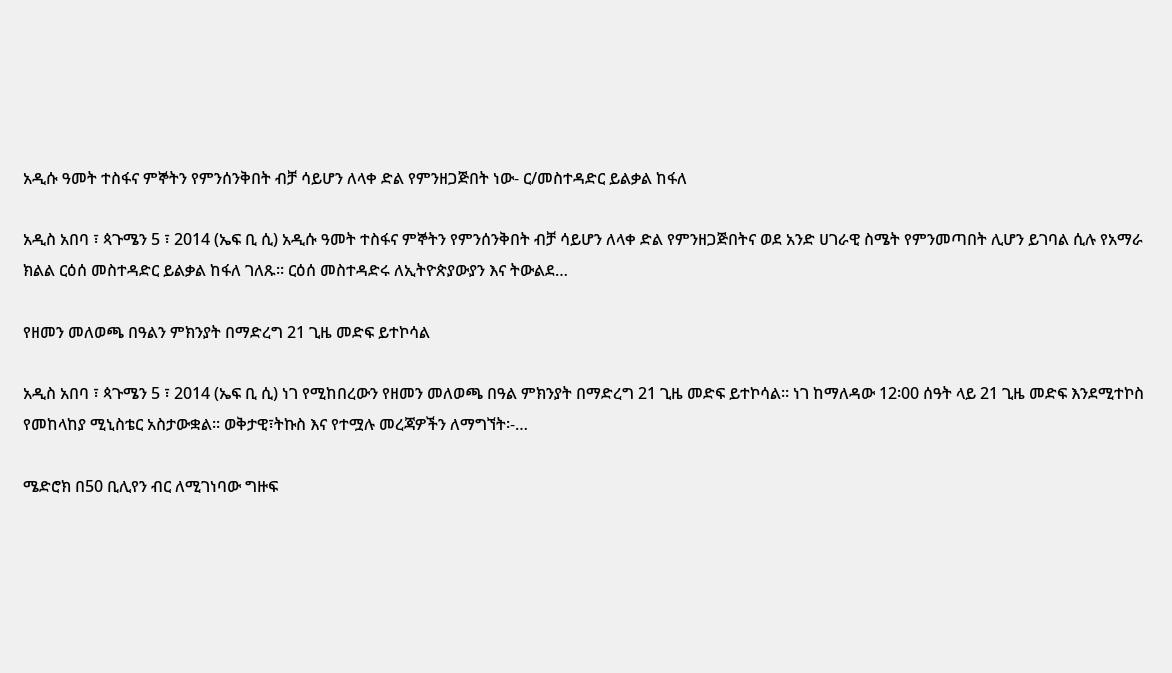አዲሱ ዓመት ተስፋና ምኞትን የምንሰንቅበት ብቻ ሳይሆን ለላቀ ድል የምንዘጋጅበት ነው- ር/መስተዳድር ይልቃል ከፋለ

አዲስ አበባ ፣ ጳጉሜን 5 ፣ 2014 (ኤፍ ቢ ሲ) አዲሱ ዓመት ተስፋና ምኞትን የምንሰንቅበት ብቻ ሳይሆን ለላቀ ድል የምንዘጋጅበትና ወደ አንድ ሀገራዊ ስሜት የምንመጣበት ሊሆን ይገባል ሲሉ የአማራ ክልል ርዕሰ መስተዳድር ይልቃል ከፋለ ገለጹ፡፡ ርዕሰ መስተዳድሩ ለኢትዮጵያውያን እና ትውልደ…

የዘመን መለወጫ በዓልን ምክንያት በማድረግ 21 ጊዜ መድፍ ይተኮሳል

አዲስ አበባ ፣ ጳጉሜን 5 ፣ 2014 (ኤፍ ቢ ሲ) ነገ የሚከበረውን የዘመን መለወጫ በዓል ምክንያት በማድረግ 21 ጊዜ መድፍ ይተኮሳል። ነገ ከማለዳው 12፡00 ሰዓት ላይ 21 ጊዜ መድፍ እንደሚተኮስ የመከላከያ ሚኒስቴር አስታውቋል። ወቅታዊ፣ትኩስ እና የተሟሉ መረጃዎችን ለማግኘት፡-…

ሜድሮክ በ50 ቢሊየን ብር ለሚገነባው ግዙፍ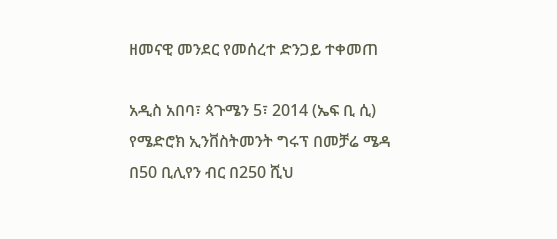ዘመናዊ መንደር የመሰረተ ድንጋይ ተቀመጠ

አዲስ አበባ፣ ጳጉሜን 5፣ 2014 (ኤፍ ቢ ሲ) የሜድሮክ ኢንቨስትመንት ግሩፕ በመቻሬ ሜዳ በ50 ቢሊየን ብር በ250 ሺህ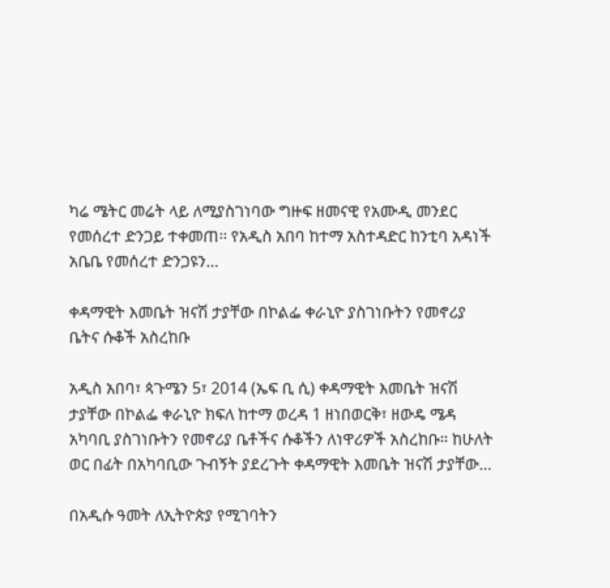ካሬ ሜትር መሬት ላይ ለሚያስገነባው ግዙፍ ዘመናዊ የአሙዲ መንደር የመሰረተ ድንጋይ ተቀመጠ፡፡ የአዲስ አበባ ከተማ አስተዳድር ከንቲባ አዳነች አቤቤ የመሰረተ ድንጋዩን…

ቀዳማዊት እመቤት ዝናሽ ታያቸው በኮልፌ ቀራኒዮ ያስገነቡትን የመኖሪያ ቤትና ሱቆች አስረከቡ

አዲስ አበባ፣ ጳጉሜን 5፣ 2014 (ኤፍ ቢ ሲ) ቀዳማዊት እመቤት ዝናሽ ታያቸው በኮልፌ ቀራኒዮ ክፍለ ከተማ ወረዳ 1 ዘነበወርቅ፣ ዘውዴ ሜዳ አካባቢ ያስገነቡትን የመኖሪያ ቤቶችና ሱቆችን ለነዋሪዎች አስረከቡ። ከሁለት ወር በፊት በአካባቢው ጉብኝት ያደረጉት ቀዳማዊት እመቤት ዝናሽ ታያቸው…

በአዲሱ ዓመት ለኢትዮጵያ የሚገባትን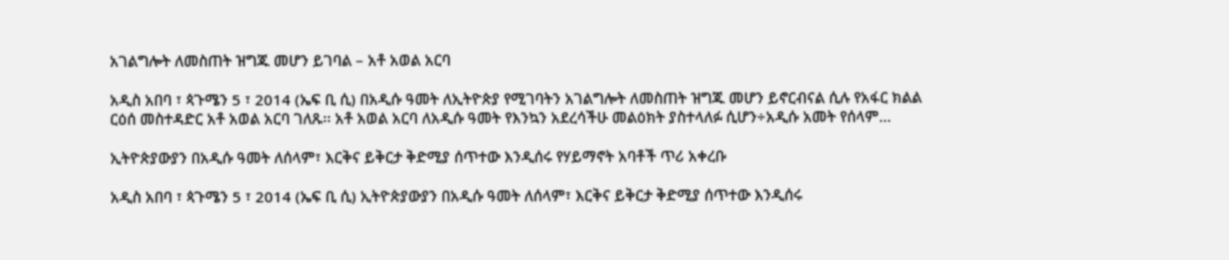አገልግሎት ለመስጠት ዝግጁ መሆን ይገባል – አቶ አወል አርባ

አዲስ አበባ ፣ ጳጉሜን 5 ፣ 2014 (ኤፍ ቢ ሲ) በአዲሱ ዓመት ለኢትዮጵያ የሚገባትን አገልግሎት ለመስጠት ዝግጁ መሆን ይኖርብናል ሲሉ የአፋር ክልል ርዕሰ መስተዳድር አቶ አወል አርባ ገለጹ፡፡ አቶ አወል አርባ ለአዲሱ ዓመት የእንኳን አደረሳችሁ መልዕክት ያስተላለፉ ሲሆን÷አዲሱ አመት የሰላም…

ኢትዮጵያውያን በአዲሱ ዓመት ለሰላም፣ እርቅና ይቅርታ ቅድሚያ ሰጥተው እንዲሰሩ የሃይማኖት አባቶች ጥሪ አቀረቡ

አዲስ አበባ ፣ ጳጉሜን 5 ፣ 2014 (ኤፍ ቢ ሲ) ኢትዮጵያውያን በአዲሱ ዓመት ለሰላም፣ እርቅና ይቅርታ ቅድሚያ ሰጥተው እንዲሰሩ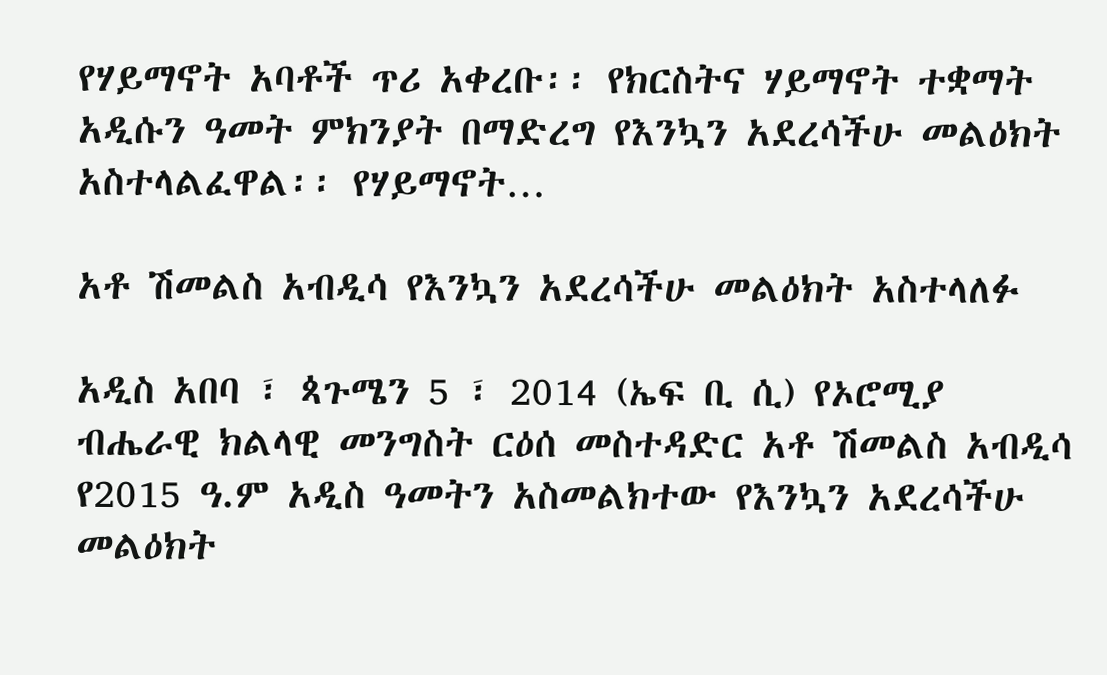የሃይማኖት አባቶች ጥሪ አቀረቡ፡፡ የክርስትና ሃይማኖት ተቋማት አዲሱን ዓመት ምክንያት በማድረግ የእንኳን አደረሳችሁ መልዕክት አስተላልፈዋል፡፡ የሃይማኖት…

አቶ ሽመልስ አብዲሳ የእንኳን አደረሳችሁ መልዕክት አስተላለፉ

አዲስ አበባ ፣ ጳጉሜን 5 ፣ 2014 (ኤፍ ቢ ሲ) የኦሮሚያ ብሔራዊ ክልላዊ መንግስት ርዕሰ መስተዳድር አቶ ሽመልስ አብዲሳ የ2015 ዓ.ም አዲስ ዓመትን አስመልክተው የእንኳን አደረሳችሁ መልዕክት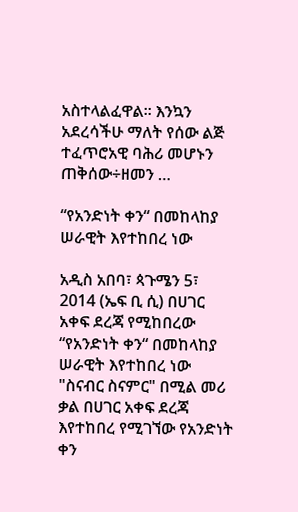አስተላልፈዋል፡፡ እንኳን አደረሳችሁ ማለት የሰው ልጅ ተፈጥሮአዊ ባሕሪ መሆኑን ጠቅሰው÷ዘመን …

“የአንድነት ቀን“ በመከላከያ ሠራዊት እየተከበረ ነው

አዲስ አበባ፣ ጳጉሜን 5፣ 2014 (ኤፍ ቢ ሲ) በሀገር አቀፍ ደረጃ የሚከበረው “የአንድነት ቀን“ በመከላከያ ሠራዊት እየተከበረ ነው "ስናብር ስናምር" በሚል መሪ ቃል በሀገር አቀፍ ደረጃ እየተከበረ የሚገኘው የአንድነት ቀን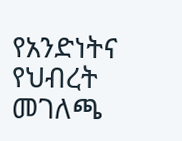የአንድነትና የህብረት መገለጫ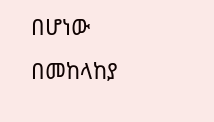በሆነው በመከላከያ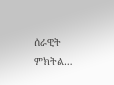ሰራዊት ምክትል…